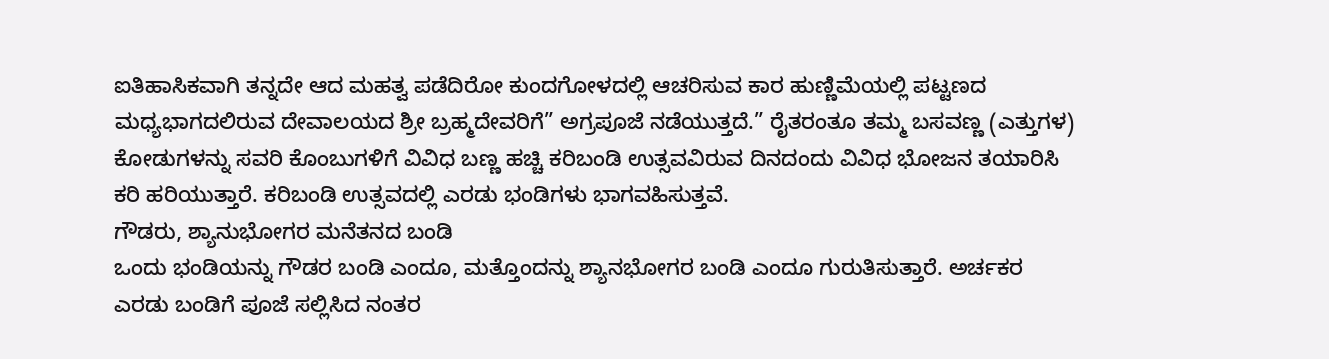ಐತಿಹಾಸಿಕವಾಗಿ ತನ್ನದೇ ಆದ ಮಹತ್ವ ಪಡೆದಿರೋ ಕುಂದಗೋಳದಲ್ಲಿ ಆಚರಿಸುವ ಕಾರ ಹುಣ್ಣಿಮೆಯಲ್ಲಿ ಪಟ್ಟಣದ ಮಧ್ಯಭಾಗದಲಿರುವ ದೇವಾಲಯದ ಶ್ರೀ ಬ್ರಹ್ಮದೇವರಿಗೆ” ಅಗ್ರಪೂಜೆ ನಡೆಯುತ್ತದೆ.” ರೈತರಂತೂ ತಮ್ಮ ಬಸವಣ್ಣ (ಎತ್ತುಗಳ) ಕೋಡುಗಳನ್ನು ಸವರಿ ಕೊಂಬುಗಳಿಗೆ ವಿವಿಧ ಬಣ್ಣ ಹಚ್ಚಿ ಕರಿಬಂಡಿ ಉತ್ಸವವಿರುವ ದಿನದಂದು ವಿವಿಧ ಭೋಜನ ತಯಾರಿಸಿ ಕರಿ ಹರಿಯುತ್ತಾರೆ. ಕರಿಬಂಡಿ ಉತ್ಸವದಲ್ಲಿ ಎರಡು ಭಂಡಿಗಳು ಭಾಗವಹಿಸುತ್ತವೆ.
ಗೌಡರು, ಶ್ಯಾನುಭೋಗರ ಮನೆತನದ ಬಂಡಿ
ಒಂದು ಭಂಡಿಯನ್ನು ಗೌಡರ ಬಂಡಿ ಎಂದೂ, ಮತ್ತೊಂದನ್ನು ಶ್ಯಾನಭೋಗರ ಬಂಡಿ ಎಂದೂ ಗುರುತಿಸುತ್ತಾರೆ. ಅರ್ಚಕರ ಎರಡು ಬಂಡಿಗೆ ಪೂಜೆ ಸಲ್ಲಿಸಿದ ನಂತರ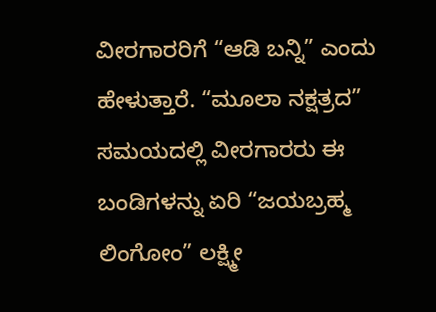ವೀರಗಾರರಿಗೆ “ಆಡಿ ಬನ್ನಿ” ಎಂದು ಹೇಳುತ್ತಾರೆ. “ಮೂಲಾ ನಕ್ಷತ್ರದ” ಸಮಯದಲ್ಲಿ ವೀರಗಾರರು ಈ ಬಂಡಿಗಳನ್ನು ಏರಿ “ಜಯಬ್ರಹ್ಮ ಲಿಂಗೋಂ” ಲಕ್ಷ್ಮೀ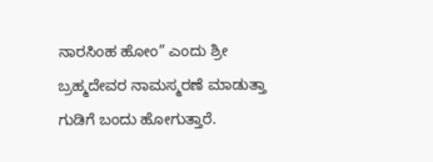ನಾರಸಿಂಹ ಹೋಂ” ಎಂದು ಶ್ರೀ ಬ್ರಹ್ಮದೇವರ ನಾಮಸ್ಮರಣೆ ಮಾಡುತ್ತಾ ಗುಡಿಗೆ ಬಂದು ಹೋಗುತ್ತಾರೆ.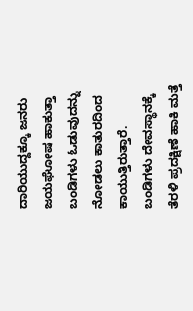ದಾರಿಯುದ್ದಕ್ಕೂ ಜನರು ಜಯಘೋಷ ಹಾಕುತ್ತಾ ಬಂಡಿಗಳು ಓಡುವುದನ್ನು ನೋಡಲು ಕಾತುರದಿಂದ ಕಾಯುತ್ತಿರುತ್ತಾರೆ. ಬಂಡಿಗಳು ದೇವಸ್ಥಾನಕ್ಕೆ ತೆರಳಿ ಪ್ರದಕ್ಷಿಣೆ ಹಾಕಿ ಮತ್ತೆ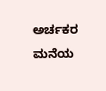ಅರ್ಚಕರ ಮನೆಯ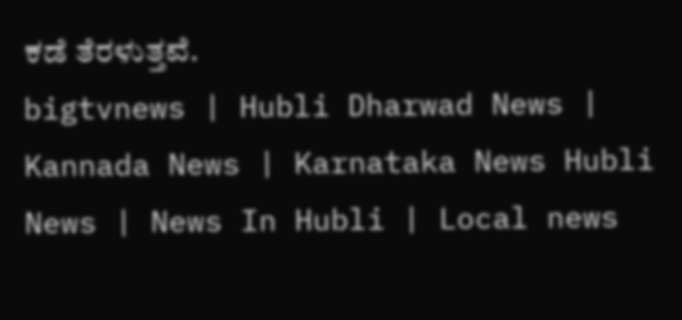ಕಡೆ ತೆರಳುತ್ತವೆ.
bigtvnews | Hubli Dharwad News | Kannada News | Karnataka News Hubli News | News In Hubli | Local news